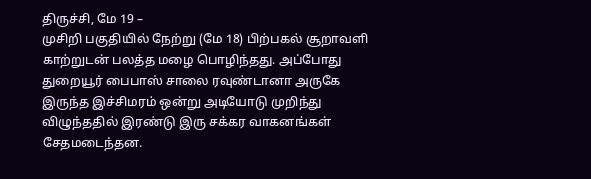திருச்சி, மே 19 –
முசிறி பகுதியில் நேற்று (மே 18) பிற்பகல் சூறாவளி காற்றுடன் பலத்த மழை பொழிந்தது. அப்போது துறையூர் பைபாஸ் சாலை ரவுண்டானா அருகே இருந்த இச்சிமரம் ஒன்று அடியோடு முறிந்து விழுந்ததில் இரண்டு இரு சக்கர வாகனங்கள் சேதமடைந்தன.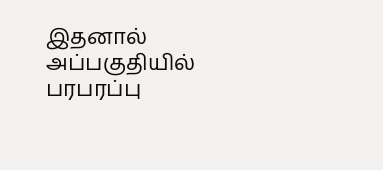இதனால் அப்பகுதியில் பரபரப்பு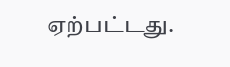ஏற்பட்டது.